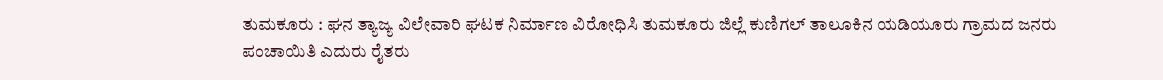ತುಮಕೂರು : ಘನ ತ್ಯಾಜ್ಯ ವಿಲೇವಾರಿ ಘಟಕ ನಿರ್ಮಾಣ ವಿರೋಧಿಸಿ ತುಮಕೂರು ಜಿಲ್ಲೆ ಕುಣಿಗಲ್ ತಾಲೂಕಿನ ಯಡಿಯೂರು ಗ್ರಾಮದ ಜನರು ಪಂಚಾಯಿತಿ ಎದುರು ರೈತರು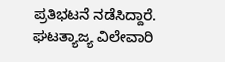ಪ್ರತಿಭಟನೆ ನಡೆಸಿದ್ದಾರೆ.
ಘಟತ್ಯಾಜ್ಯ ವಿಲೇವಾರಿ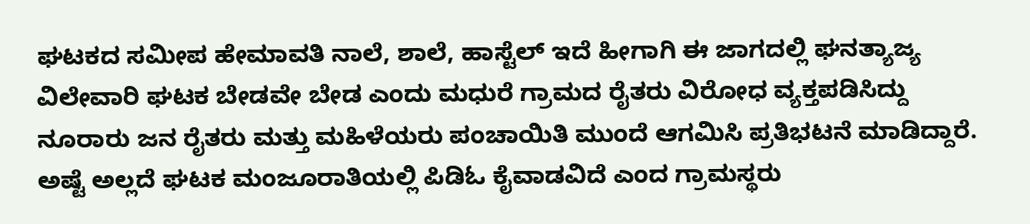ಘಟಕದ ಸಮೀಪ ಹೇಮಾವತಿ ನಾಲೆ, ಶಾಲೆ, ಹಾಸ್ಟೆಲ್ ಇದೆ ಹೀಗಾಗಿ ಈ ಜಾಗದಲ್ಲಿ ಘನತ್ಯಾಜ್ಯ ವಿಲೇವಾರಿ ಘಟಕ ಬೇಡವೇ ಬೇಡ ಎಂದು ಮಧುರೆ ಗ್ರಾಮದ ರೈತರು ವಿರೋಧ ವ್ಯಕ್ತಪಡಿಸಿದ್ದು ನೂರಾರು ಜನ ರೈತರು ಮತ್ತು ಮಹಿಳೆಯರು ಪಂಚಾಯಿತಿ ಮುಂದೆ ಆಗಮಿಸಿ ಪ್ರತಿಭಟನೆ ಮಾಡಿದ್ದಾರೆ. ಅಷ್ಟೆ ಅಲ್ಲದೆ ಘಟಕ ಮಂಜೂರಾತಿಯಲ್ಲಿ ಪಿಡಿಓ ಕೈವಾಡವಿದೆ ಎಂದ ಗ್ರಾಮಸ್ಥರು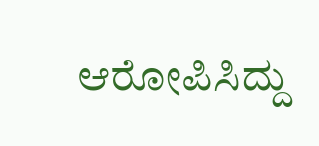ಆರೋಪಿಸಿದ್ದು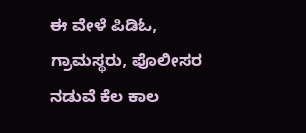ಈ ವೇಳೆ ಪಿಡಿಓ, ಗ್ರಾಮಸ್ಥರು, ಪೊಲೀಸರ ನಡುವೆ ಕೆಲ ಕಾಲ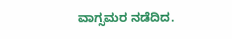ವಾಗ್ಸಮರ ನಡೆದಿದ.